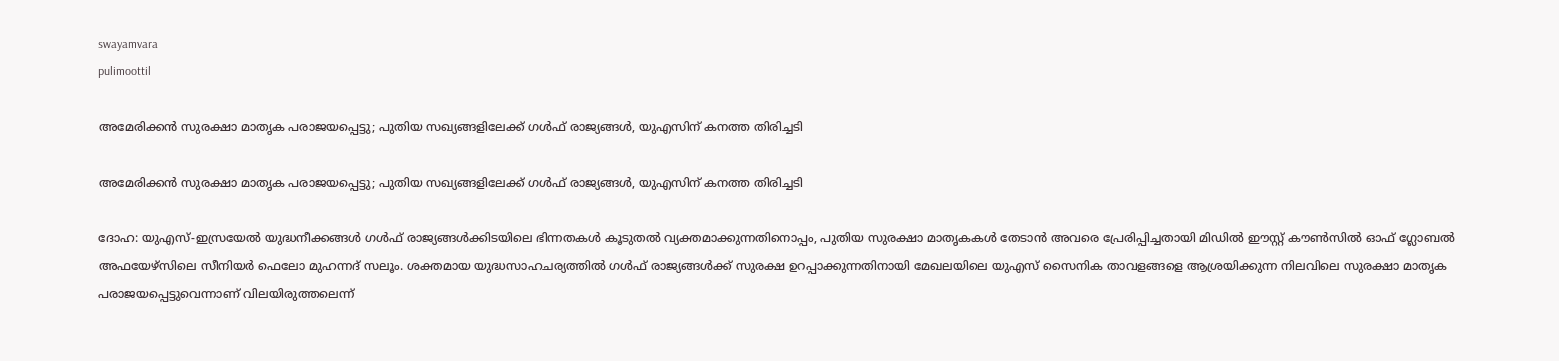swayamvara
pulimoottil

അമേരിക്കൻ സുരക്ഷാ മാതൃക പരാജയപ്പെട്ടു; പുതിയ സഖ്യങ്ങളിലേക്ക് ഗൾഫ് രാജ്യങ്ങൾ, യുഎസിന് കനത്ത തിരിച്ചടി

അമേരിക്കൻ സുരക്ഷാ മാതൃക പരാജയപ്പെട്ടു; പുതിയ സഖ്യങ്ങളിലേക്ക് ഗൾഫ് രാജ്യങ്ങൾ, യുഎസിന് കനത്ത തിരിച്ചടി

ദോഹ: യുഎസ്-ഇസ്രയേൽ യുദ്ധനീക്കങ്ങൾ ഗൾഫ് രാജ്യങ്ങൾക്കിടയിലെ ഭിന്നതകൾ കൂടുതൽ വ്യക്തമാക്കുന്നതിനൊപ്പം, പുതിയ സുരക്ഷാ മാതൃകകൾ തേടാൻ അവരെ പ്രേരിപ്പിച്ചതായി മിഡിൽ ഈസ്റ്റ് കൗൺസിൽ ഓഫ് ഗ്ലോബൽ അഫയേഴ്‌സിലെ സീനിയർ ഫെലോ മുഹന്നദ് സലൂം. ശക്തമായ യുദ്ധസാഹചര്യത്തിൽ ഗൾഫ് രാജ്യങ്ങൾക്ക് സുരക്ഷ ഉറപ്പാക്കുന്നതിനായി മേഖലയിലെ യുഎസ് സൈനിക താവളങ്ങളെ ആശ്രയിക്കുന്ന നിലവിലെ സുരക്ഷാ മാതൃക പരാജയപ്പെട്ടുവെന്നാണ് വിലയിരുത്തലെന്ന്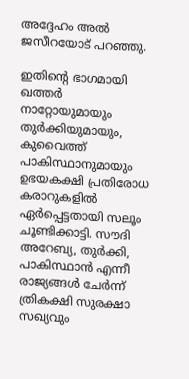അദ്ദേഹം അൽ ജസീറയോട് പറഞ്ഞു.

ഇതിന്റെ ഭാഗമായി ഖത്തർ നാറ്റോയുമായും തുർക്കിയുമായും, കുവൈത്ത് പാകിസ്ഥാനുമായും ഉഭയകക്ഷി പ്രതിരോധ കരാറുകളിൽ ഏർപ്പെട്ടതായി സലൂം ചൂണ്ടിക്കാട്ടി. സൗദി അറേബ്യ, തുർക്കി, പാകിസ്ഥാൻ എന്നീ രാജ്യങ്ങൾ ചേർന്ന് ത്രികക്ഷി സുരക്ഷാ സഖ്യവും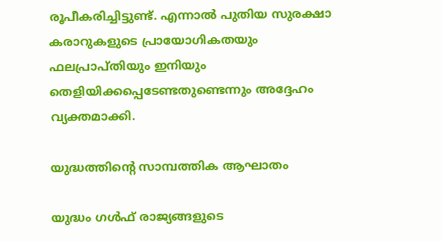രൂപീകരിച്ചിട്ടുണ്ട്. എന്നാൽ പുതിയ സുരക്ഷാ കരാറുകളുടെ പ്രായോഗികതയും ഫലപ്രാപ്തിയും ഇനിയും തെളിയിക്കപ്പെടേണ്ടതുണ്ടെന്നും അദ്ദേഹം വ്യക്തമാക്കി.

യുദ്ധത്തിന്റെ സാമ്പത്തിക ആഘാതം

യുദ്ധം ഗൾഫ് രാജ്യങ്ങളുടെ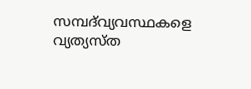സമ്പദ്‌വ്യവസ്ഥകളെ വ്യത്യസ്ത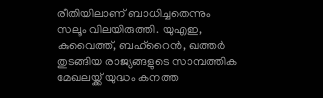രീതിയിലാണ് ബാധിച്ചതെന്നും സലൂം വിലയിരുത്തി. യുഎഇ, കുവൈത്ത്, ബഹ്‌റൈൻ, ഖത്തർ തുടങ്ങിയ രാജ്യങ്ങളുടെ സാമ്പത്തിക മേഖലയ്ക്ക് യുദ്ധം കനത്ത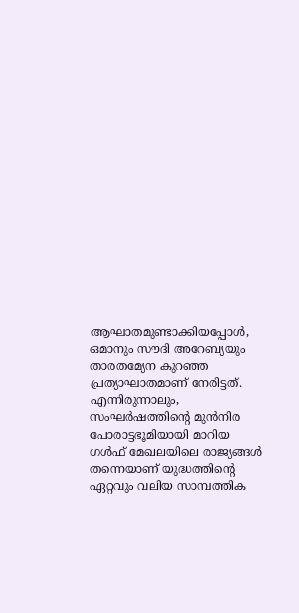ആഘാതമുണ്ടാക്കിയപ്പോൾ, ഒമാനും സൗദി അറേബ്യയും താരതമ്യേന കുറഞ്ഞ പ്രത്യാഘാതമാണ് നേരിട്ടത്. എന്നിരുന്നാലും, സംഘർഷത്തിന്റെ മുൻനിര പോരാട്ടഭൂമിയായി മാറിയ ഗൾഫ് മേഖലയിലെ രാജ്യങ്ങൾ തന്നെയാണ് യുദ്ധത്തിന്റെ ഏറ്റവും വലിയ സാമ്പത്തിക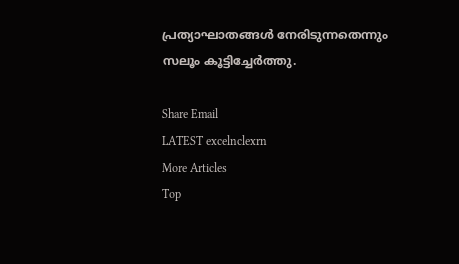പ്രത്യാഘാതങ്ങൾ നേരിടുന്നതെന്നും സലൂം കൂട്ടിച്ചേർത്തു.

Share Email
LATEST excelnclexrn
More Articles
Top